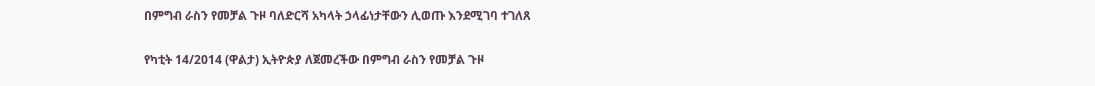በምግብ ራስን የመቻል ጉዞ ባለድርሻ አካላት ኃላፊነታቸውን ሊወጡ እንደሚገባ ተገለጸ

የካቲት 14/2014 (ዋልታ) ኢትዮጵያ ለጀመረችው በምግብ ራስን የመቻል ጉዞ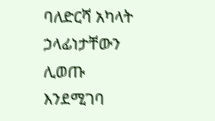ባለድርሻ አካላት ኃላፊነታቸውን ሊወጡ እንደሚገባ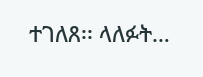ተገለጸ፡፡ ላለፉት…